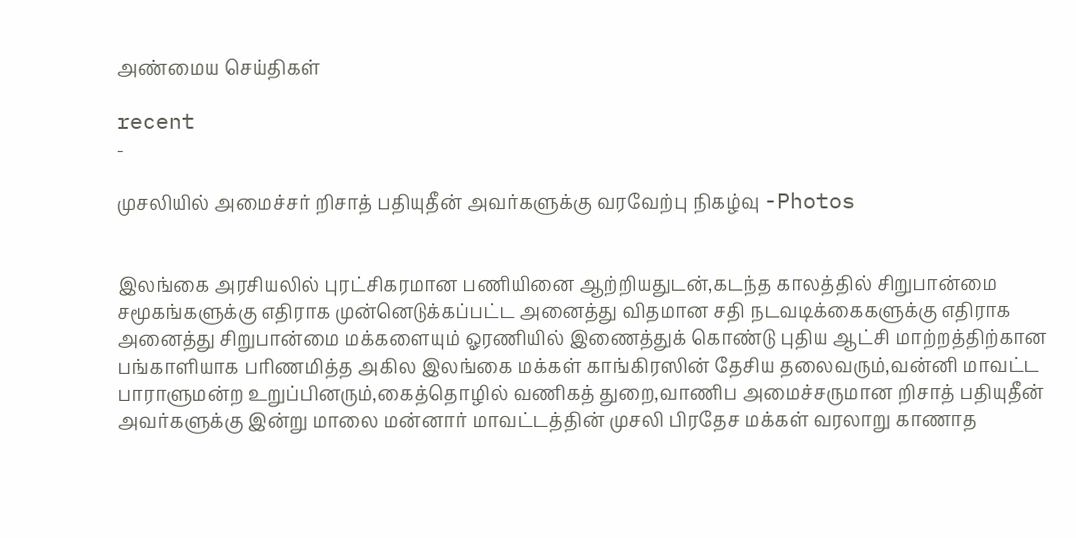அண்மைய செய்திகள்

recent
-

முசலியில் அமைச்சர் றிசாத் பதியுதீன் அவர்களுக்கு வரவேற்பு நிகழ்வு -Photos


இலங்கை அரசியலில் புரட்சிகரமான பணியினை ஆற்றியதுடன்,கடந்த காலத்தில் சிறுபான்மை சமூகங்களுக்கு எதிராக முன்னெடுக்கப்பட்ட அனைத்து விதமான சதி நடவடிக்கைகளுக்கு எதிராக அனைத்து சிறுபான்மை மக்களையும் ஓரணியில் இணைத்துக் கொண்டு புதிய ஆட்சி மாற்றத்திற்கான பங்காளியாக பரிணமித்த அகில இலங்கை மக்கள் காங்கிரஸின் தேசிய தலைவரும்,வன்னி மாவட்ட பாராளுமன்ற உறுப்பினரும்,கைத்தொழில் வணிகத் துறை,வாணிப அமைச்சருமான றிசாத் பதியுதீன் அவர்களுக்கு இன்று மாலை மன்னார் மாவட்டத்தின் முசலி பிரதேச மக்கள் வரலாறு காணாத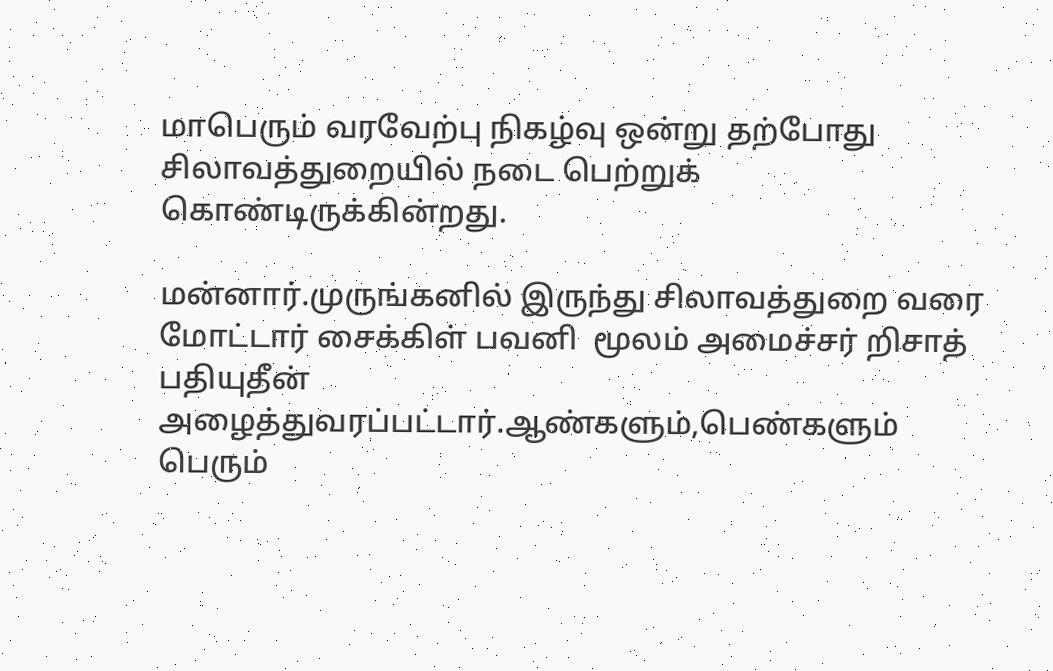மாபெரும் வரவேற்பு நிகழ்வு ஒன்று தற்போது சிலாவத்துறையில் நடை பெற்றுக் கொண்டிருக்கின்றது.

மன்னார்.முருங்கனில் இருந்து சிலாவத்துறை வரை மோட்டார் சைக்கிள் பவனி  மூலம் அமைச்சர் றிசாத் பதியுதீன் அழைத்துவரப்பட்டார்.ஆண்களும்,பெண்களும் பெரும்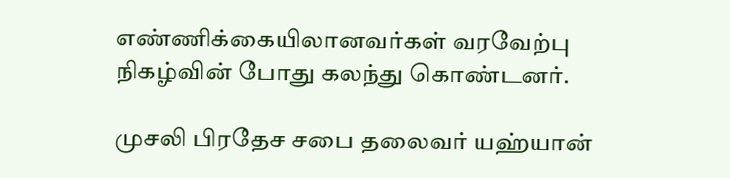எண்ணிக்கையிலானவர்கள் வரவேற்பு நிகழ்வின் போது கலந்து கொண்டனர்.

முசலி பிரதேச சபை தலைவர் யஹ்யான்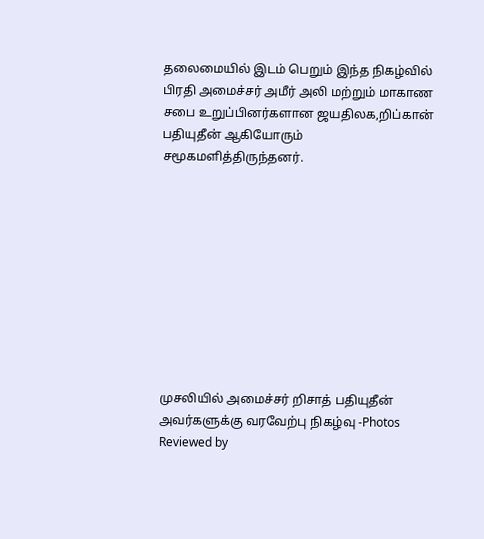தலைமையில் இடம் பெறும் இந்த நிகழ்வில் பிரதி அமைச்சர் அமீர் அலி மற்றும் மாகாண சபை உறுப்பினர்களான ஜயதிலக,றிப்கான் பதியுதீன் ஆகியோரும் சமூகமளித்திருந்தனர்.










முசலியில் அமைச்சர் றிசாத் பதியுதீன் அவர்களுக்கு வரவேற்பு நிகழ்வு -Photos Reviewed by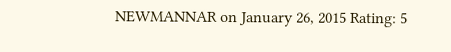NEWMANNAR on January 26, 2015 Rating: 5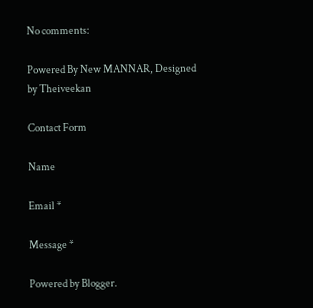No comments:

Powered By New MANNAR, Designed by Theiveekan

Contact Form

Name

Email *

Message *

Powered by Blogger.